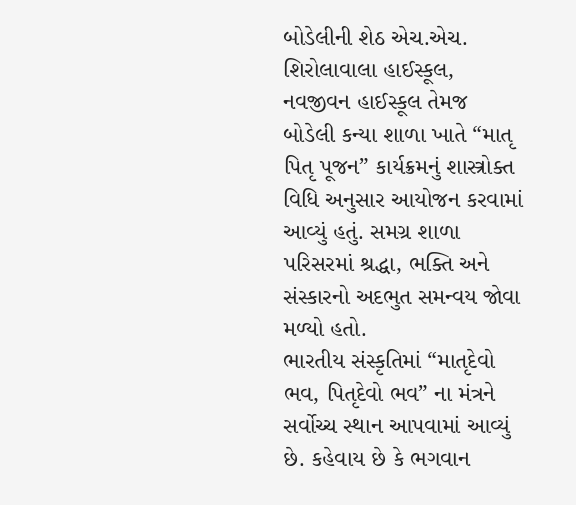બોડેલીની શેઠ એચ.એચ. શિરોલાવાલા હાઈસ્કૂલ, નવજીવન હાઈસ્કૂલ તેમજ બોડેલી કન્યા શાળા ખાતે “માતૃ પિતૃ પૂજન” કાર્યક્રમનું શાસ્ત્રોક્ત વિધિ અનુસાર આયોજન કરવામાં આવ્યું હતું. સમગ્ર શાળા પરિસરમાં શ્રદ્ધા, ભક્તિ અને સંસ્કારનો અદભુત સમન્વય જોવા મળ્યો હતો.
ભારતીય સંસ્કૃતિમાં “માતૃદેવો ભવ, પિતૃદેવો ભવ” ના મંત્રને સર્વોચ્ચ સ્થાન આપવામાં આવ્યું છે. કહેવાય છે કે ભગવાન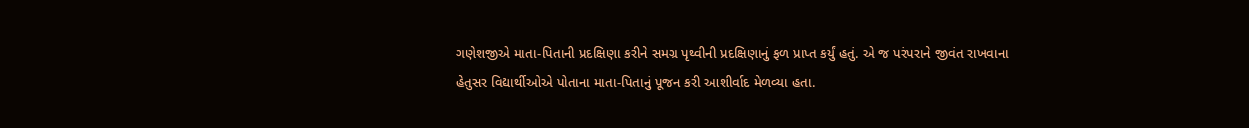ગણેશજીએ માતા-પિતાની પ્રદક્ષિણા કરીને સમગ્ર પૃથ્વીની પ્રદક્ષિણાનું ફળ પ્રાપ્ત કર્યું હતું. એ જ પરંપરાને જીવંત રાખવાના હેતુસર વિદ્યાર્થીઓએ પોતાના માતા-પિતાનું પૂજન કરી આશીર્વાદ મેળવ્યા હતા.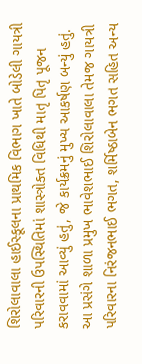શિરોલાવાલા હાઈસ્કૂલના પ્રાથમિક વિભાગ ખાતે બોડેલી ગાયત્રી પરિવારની ઉપસ્થિતિમાં શાસ્ત્રોક્ત વિધિથી માતૃ પિતૃ પૂજન કરાવવામાં આવ્યું હતું, જે કાર્યક્રમનું મુખ્ય આકર્ષણ બન્યું હતું.
આ પ્રસંગે શાળા પ્રમુખ ભાવેશભાઈ શિરોલાવાલા તેમજ ગાયત્રી પરિવારના નિરંજનભાઈ ભગત, શર્મિષ્ઠાબેન ભગત સહિત અન્ય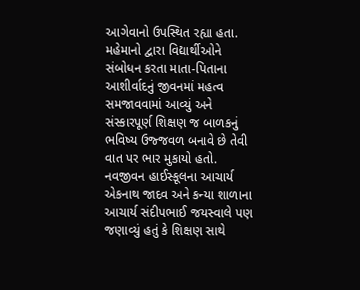આગેવાનો ઉપસ્થિત રહ્યા હતા. મહેમાનો દ્વારા વિદ્યાર્થીઓને સંબોધન કરતા માતા-પિતાના આશીર્વાદનું જીવનમાં મહત્વ સમજાવવામાં આવ્યું અને સંસ્કારપૂર્ણ શિક્ષણ જ બાળકનું ભવિષ્ય ઉજ્જવળ બનાવે છે તેવી વાત પર ભાર મુકાયો હતો.
નવજીવન હાઈસ્કૂલના આચાર્ય એકનાથ જાદવ અને કન્યા શાળાના આચાર્ય સંદીપભાઈ જયસ્વાલે પણ જણાવ્યું હતું કે શિક્ષણ સાથે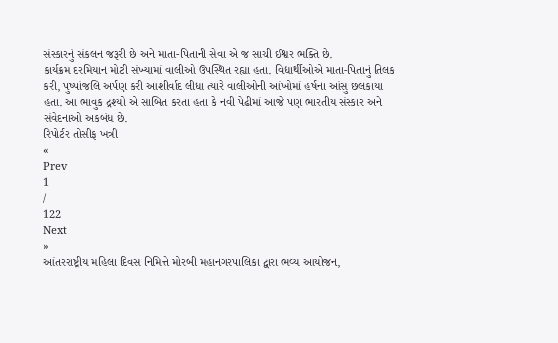સંસ્કારનું સંકલન જરૂરી છે અને માતા-પિતાની સેવા એ જ સાચી ઈશ્વર ભક્તિ છે.
કાર્યક્રમ દરમિયાન મોટી સંખ્યામાં વાલીઓ ઉપસ્થિત રહ્યા હતા. વિદ્યાર્થીઓએ માતા-પિતાનું તિલક કરી, પુષ્પાંજલિ અર્પણ કરી આશીર્વાદ લીધા ત્યારે વાલીઓની આંખોમાં હર્ષના આંસુ છલકાયા હતા. આ ભાવુક દ્રશ્યો એ સાબિત કરતા હતા કે નવી પેઢીમાં આજે પણ ભારતીય સંસ્કાર અને સંવેદનાઓ અકબંધ છે.
રિપોર્ટર તોસીફ ખત્રી
«
Prev
1
/
122
Next
»
આંતરરાષ્ટ્રીય મહિલા દિવસ નિમિત્તે મોરબી મહાનગરપાલિકા દ્વારા ભવ્ય આયોજન,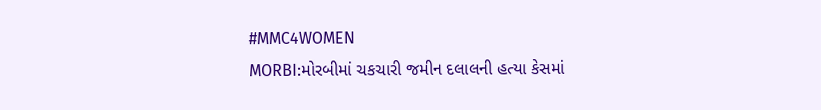#MMC4WOMEN
MORBI:મોરબીમાં ચકચારી જમીન દલાલની હત્યા કેસમાં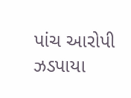પાંચ આરોપી ઝડપાયા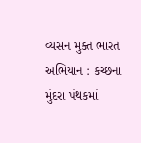વ્યસન મુક્ત ભારત અભિયાન : કચ્છના મુંદરા પંથકમાં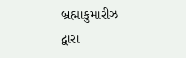બ્રહ્માકુમારીઝ દ્વારા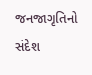જનજાગૃતિનો સંદેશ